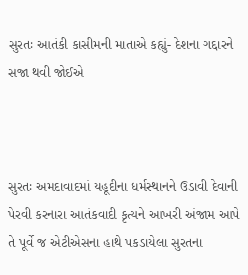સુરતઃ આતંકી કાસીમની માતાએ કહ્યું- દેશના ગદ્દારને સજા થવી જોઈએ



સુરતઃ અમદાવાદમાં યહૂદીના ધર્મસ્થાનને ઉડાવી દેવાની પેરવી કરનારા આતંકવાદી કૃત્યને આખરી અંજામ આપે તે પૂર્વે જ એટીએસના હાથે પકડાયેલા સુરતના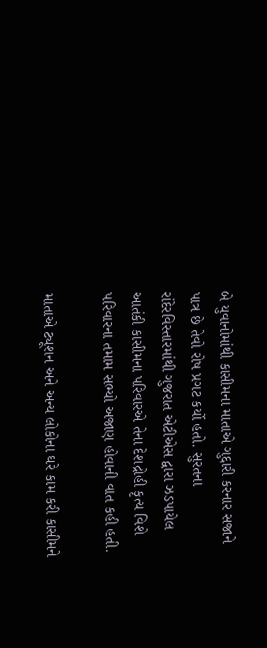બે યુવાનોમાંથી કાસીમના માતાએ ગુદ્દારી કરનાર સજાને પાત્ર છે તેવો રોષ પ્રગટ કર્યો હતો. સુરતના રાંદેરવિસ્તારમાંથી ગુજરાત એટીએસ દ્વારા ઝડપાયેલ આતંકી કાસીમના પરિવારએ તેના દેશદ્રોહી કૃત્ય વિશે પરિવારના તમામ સભ્યો અજાણ હોવાની વાત કહી હતી.

માતાએ ટ્યૂશન અને અન્ય લોકોના ઘરે કામ કરી કાસીમને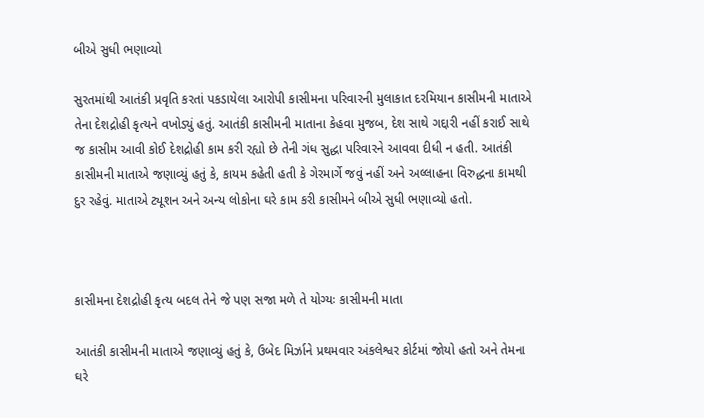બીએ સુધી ભણાવ્યો

સુરતમાંથી આતંકી પ્રવૃતિ કરતાં પકડાયેલા આરોપી કાસીમના પરિવારની મુલાકાત દરમિયાન કાસીમની માતાએ તેના દેશદ્રોહી કૃત્યને વખોડ્યું હતું. આતંકી કાસીમની માતાના કેહવા મુજબ, દેશ સાથે ગદ્દારી નહીં કરાઈ સાથે જ કાસીમ આવી કોઈ દેશદ્રોહી કામ કરી રહ્યો છે તેની ગંધ સુદ્ધા પરિવારને આવવા દીધી ન હતી. આતંકી કાસીમની માતાએ જણાવ્યું હતું કે, કાયમ કહેતી હતી કે ગેરમાર્ગે જવું નહીં અને અલ્લાહના વિરુદ્ધના કામથી દુર રહેવું. માતાએ ટ્યૂશન અને અન્ય લોકોના ઘરે કામ કરી કાસીમને બીએ સુધી ભણાવ્યો હતો.



કાસીમના દેશદ્રોહી કૃત્ય બદલ તેને જે પણ સજા મળે તે યોગ્યઃ કાસીમની માતા

આતંકી કાસીમની માતાએ જણાવ્યું હતું કે, ઉબેદ મિર્ઝાને પ્રથમવાર અંકલેશ્વર કોર્ટમાં જોયો હતો અને તેમના ઘરે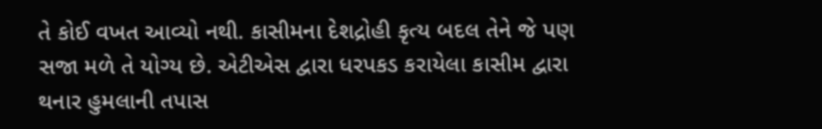તે કોઈ વખત આવ્યો નથી. કાસીમના દેશદ્રોહી કૃત્ય બદલ તેને જે પણ સજા મળે તે યોગ્ય છે. એટીએસ દ્વારા ધરપકડ કરાયેલા કાસીમ દ્વારા થનાર હુમલાની તપાસ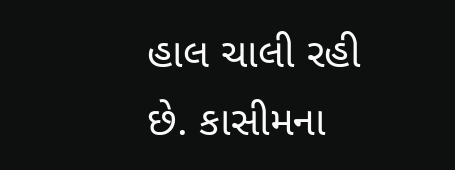હાલ ચાલી રહી છે. કાસીમના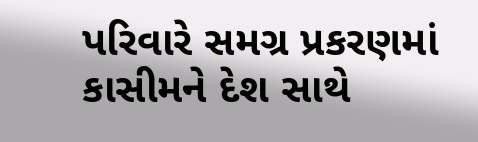પરિવારે સમગ્ર પ્રકરણમાં કાસીમને દેશ સાથે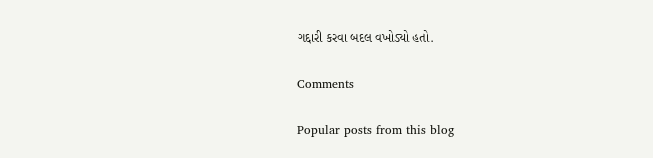ગદ્દારી કરવા બદલ વખોડ્યો હતો.

Comments

Popular posts from this blog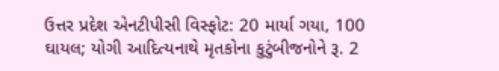ઉત્તર પ્રદેશ એનટીપીસી વિસ્ફોટ: 20 માર્યા ગયા, 100 ઘાયલ; યોગી આદિત્યનાથે મૃતકોના કુટુંબીજનોને રૂ. 2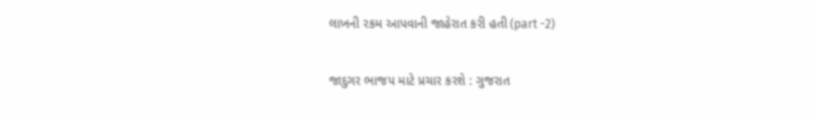લાખની રકમ આપવાની જાહેરાત કરી હતી (part -2)

જાદુગર ભાજપ માટે પ્રચાર કરશે : ગુજરાત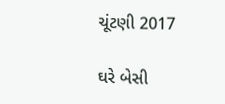ચૂંટણી 2017

ઘરે બેસી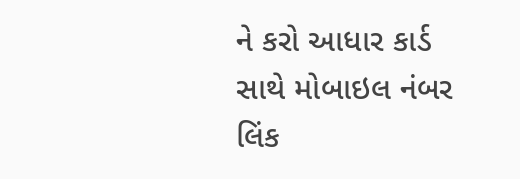ને કરો આધાર કાર્ડ સાથે મોબાઇલ નંબર લિંક